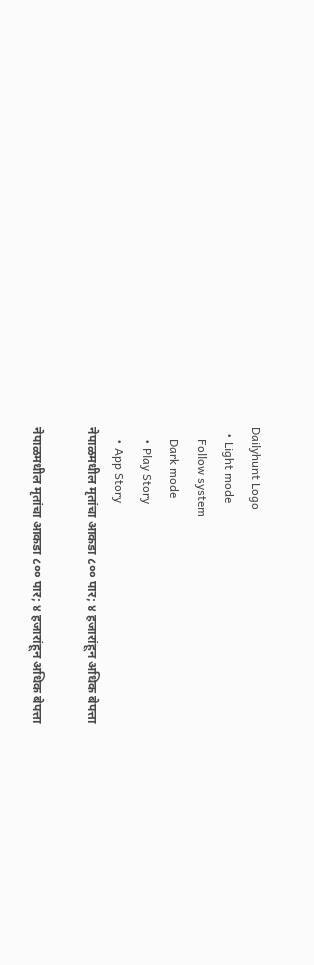Dailyhunt Logo
  • Light mode
    Follow system
    Dark mode
    • Play Story
    • App Story
नेपाळमधील मृतांचा आकडा ८०० पार; ४ हजारांहून अधिक बेपत्ता

नेपाळमधील मृतांचा आकडा ८०० पार; ४ हजारांहून अधिक बेपत्ता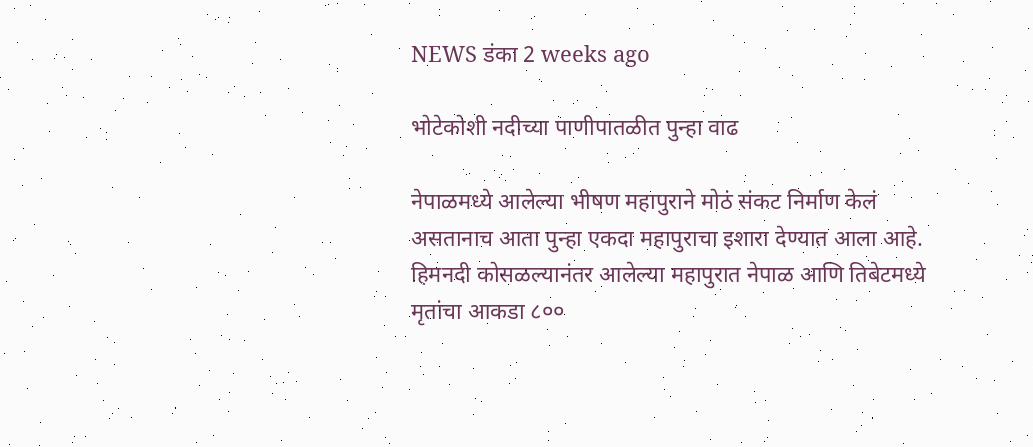NEWS डंका 2 weeks ago

भोटेकोशी नदीच्या पाणीपातळीत पुन्हा वाढ

नेपाळमध्ये आलेल्या भीषण महापुराने मोठं संकट निर्माण केलं असतानाच आता पुन्हा एकदा महापुराचा इशारा देण्यात आला आहे. हिमनदी कोसळल्यानंतर आलेल्या महापुरात नेपाळ आणि तिबेटमध्ये मृतांचा आकडा ८००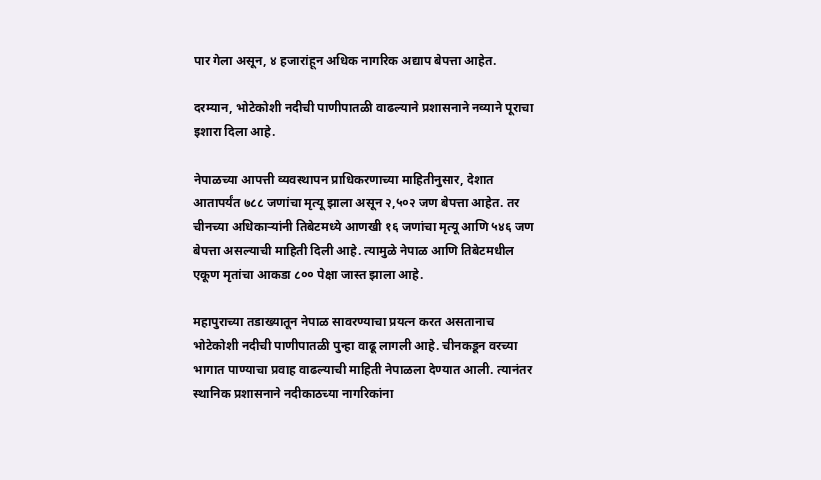पार गेला असून, ४ हजारांहून अधिक नागरिक अद्याप बेपत्ता आहेत.

दरम्यान, भोटेकोशी नदीची पाणीपातळी वाढल्याने प्रशासनाने नव्याने पूराचा इशारा दिला आहे.

नेपाळच्या आपत्ती व्यवस्थापन प्राधिकरणाच्या माहितीनुसार, देशात आतापर्यंत ७८८ जणांचा मृत्यू झाला असून २,५०२ जण बेपत्ता आहेत. तर चीनच्या अधिकाऱ्यांनी तिबेटमध्ये आणखी १६ जणांचा मृत्यू आणि ५४६ जण बेपत्ता असल्याची माहिती दिली आहे. त्यामुळे नेपाळ आणि तिबेटमधील एकूण मृतांचा आकडा ८०० पेक्षा जास्त झाला आहे.

महापुराच्या तडाख्यातून नेपाळ सावरण्याचा प्रयत्न करत असतानाच भोटेकोशी नदीची पाणीपातळी पुन्हा वाढू लागली आहे. चीनकडून वरच्या भागात पाण्याचा प्रवाह वाढल्याची माहिती नेपाळला देण्यात आली. त्यानंतर स्थानिक प्रशासनाने नदीकाठच्या नागरिकांना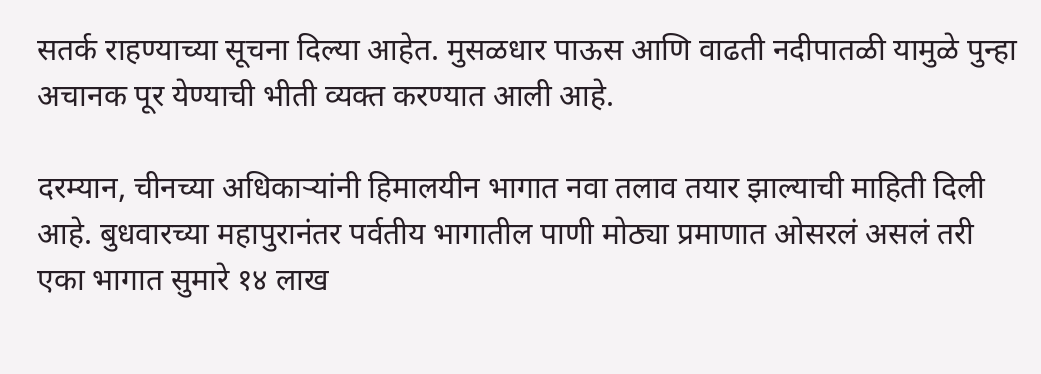सतर्क राहण्याच्या सूचना दिल्या आहेत. मुसळधार पाऊस आणि वाढती नदीपातळी यामुळे पुन्हा अचानक पूर येण्याची भीती व्यक्त करण्यात आली आहे.

दरम्यान, चीनच्या अधिकाऱ्यांनी हिमालयीन भागात नवा तलाव तयार झाल्याची माहिती दिली आहे. बुधवारच्या महापुरानंतर पर्वतीय भागातील पाणी मोठ्या प्रमाणात ओसरलं असलं तरी एका भागात सुमारे १४ लाख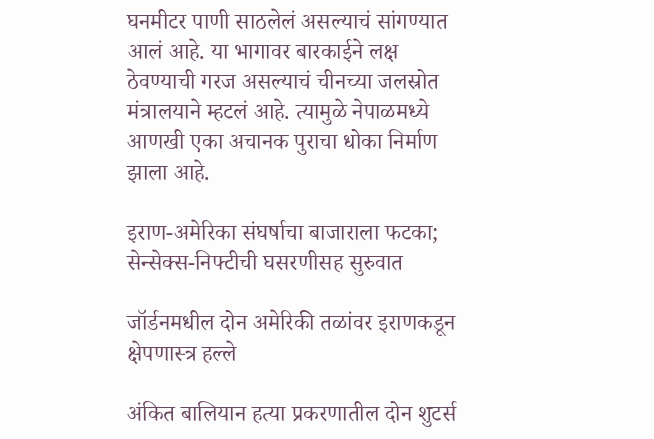घनमीटर पाणी साठलेलं असल्याचं सांगण्यात आलं आहे. या भागावर बारकाईने लक्ष ठेवण्याची गरज असल्याचं चीनच्या जलस्रोत मंत्रालयाने म्हटलं आहे. त्यामुळे नेपाळमध्ये आणखी एका अचानक पुराचा धोका निर्माण झाला आहे.

इराण-अमेरिका संघर्षाचा बाजाराला फटका; सेन्सेक्स-निफ्टीची घसरणीसह सुरुवात

जॉर्डनमधील दोन अमेरिकी तळांवर इराणकडून क्षेपणास्त्र हल्ले

अंकित बालियान हत्या प्रकरणातील दोन शुटर्स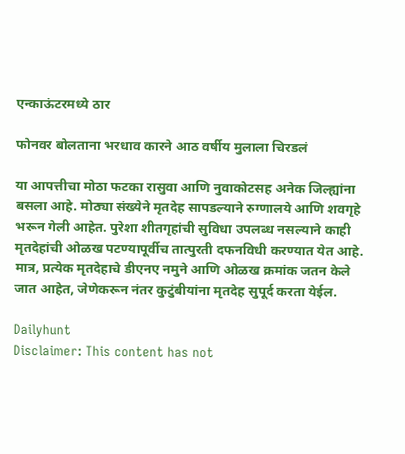एन्काऊंटरमध्ये ठार

फोनवर बोलताना भरधाव कारने आठ वर्षीय मुलाला चिरडलं

या आपत्तीचा मोठा फटका रासुवा आणि नुवाकोटसह अनेक जिल्ह्यांना बसला आहे. मोठ्या संख्येने मृतदेह सापडल्याने रुग्णालये आणि शवगृहे भरून गेली आहेत. पुरेशा शीतगृहांची सुविधा उपलब्ध नसल्याने काही मृतदेहांची ओळख पटण्यापूर्वीच तात्पुरती दफनविधी करण्यात येत आहे. मात्र, प्रत्येक मृतदेहाचे डीएनए नमुने आणि ओळख क्रमांक जतन केले जात आहेत, जेणेकरून नंतर कुटुंबीयांना मृतदेह सुपूर्द करता येईल.

Dailyhunt
Disclaimer: This content has not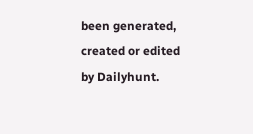been generated, created or edited by Dailyhunt.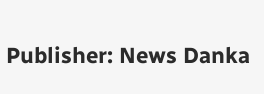Publisher: News Danka